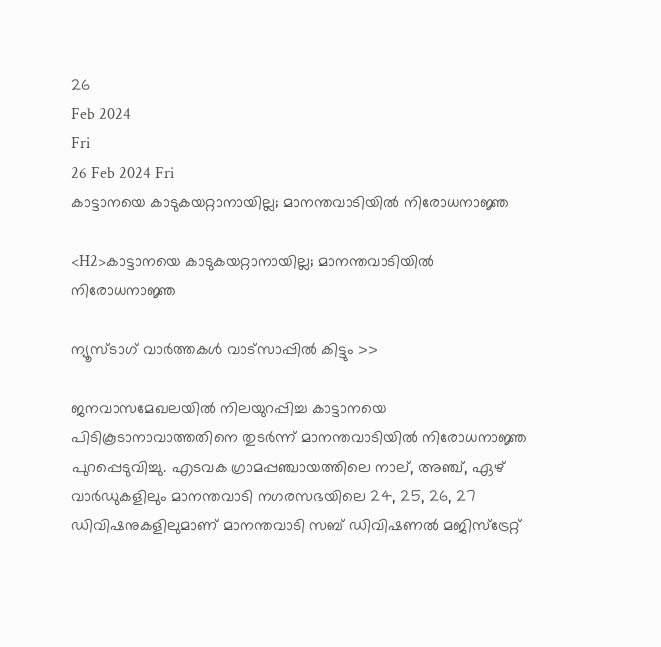26
Feb 2024
Fri
26 Feb 2024 Fri
കാട്ടാനയെ കാടുകയറ്റാനായില്ല; മാനന്തവാടിയില്‍ നിരോധനാജ്ഞ

<H2>കാട്ടാനയെ കാടുകയറ്റാനായില്ല; മാനന്തവാടിയില്‍ നിരോധനാജ്ഞ

ന്യൂസ്ടാഗ് വാര്‍ത്തകള്‍ വാട്‌സാപ്പില്‍ കിട്ടും >>

ജനവാസമേഖലയില്‍ നിലയുറപ്പിച്ച കാട്ടാനയെ പിടികൂടാനാവാത്തതിനെ തുടര്‍ന്ന് മാനന്തവാടിയില്‍ നിരോധനാജ്ഞ പുറപ്പെടുവിച്ചു. എടവക ഗ്രാമപ്പഞ്ചായത്തിലെ നാല്, അഞ്ച്, ഏഴ് വാര്‍ഡുകളിലും മാനന്തവാടി നഗരസഭയിലെ 24, 25, 26, 27 ഡിവിഷനുകളിലുമാണ് മാനന്തവാടി സബ് ഡിവിഷണല്‍ മജിസ്ട്രേറ്റ്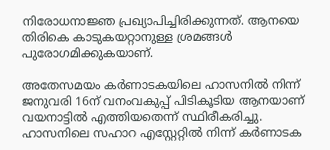നിരോധനാജ്ഞ പ്രഖ്യാപിച്ചിരിക്കുന്നത്. ആനയെ തിരികെ കാടുകയറ്റാനുള്ള ശ്രമങ്ങള്‍ പുരോഗമിക്കുകയാണ്.

അതേസമയം കര്‍ണാടകയിലെ ഹാസനില്‍ നിന്ന് ജനുവരി 16ന് വനംവകുപ്പ് പിടികൂടിയ ആനയാണ് വയനാട്ടില്‍ എത്തിയതെന്ന് സ്ഥിരീകരിച്ചു. ഹാസനിലെ സഹാറ എസ്റ്റേറ്റില്‍ നിന്ന് കര്‍ണാടക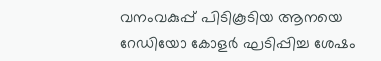വനംവകുപ്പ് പിടികൂടിയ ആനയെ റേഡിയോ കോളര്‍ ഘടിപ്പിച്ച ശേഷം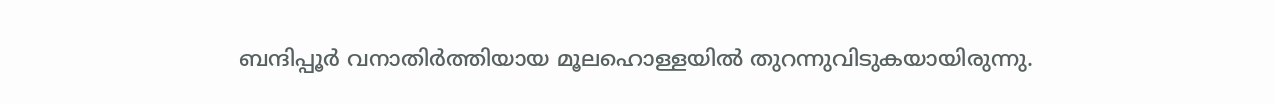ബന്ദിപ്പൂര്‍ വനാതിര്‍ത്തിയായ മൂലഹൊള്ളയില്‍ തുറന്നുവിടുകയായിരുന്നു.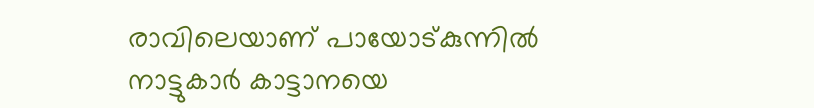രാവിലെയാണ് പായോട്കുന്നില്‍ നാട്ടുകാര്‍ കാട്ടാനയെ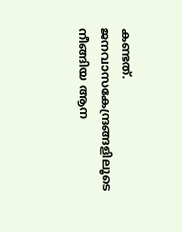കണ്ടത്. ജനവാസകേന്ദ്രങ്ങളിലൂടെ നീങ്ങിയ ആന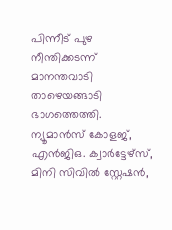പിന്നീട് പുഴ നീന്തിക്കടന്ന് മാനന്തവാടി താഴെയങ്ങാടി ഭാഗത്തെത്തി. ന്യൂമാന്‍സ് കോളജ്, എന്‍ജിഒ. ക്വാര്‍ട്ടേഴ്‌സ്, മിനി സിവില്‍ സ്റ്റേഷന്‍,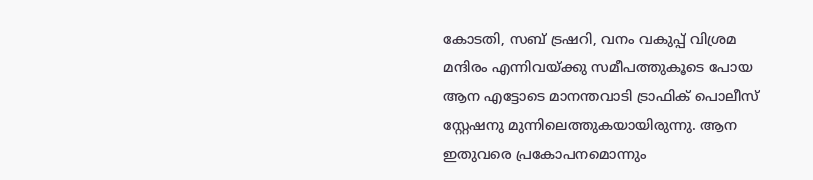കോടതി, സബ് ട്രഷറി, വനം വകുപ്പ് വിശ്രമ മന്ദിരം എന്നിവയ്ക്കു സമീപത്തുകൂടെ പോയ ആന എട്ടോടെ മാനന്തവാടി ട്രാഫിക് പൊലീസ് സ്റ്റേഷനു മുന്നിലെത്തുകയായിരുന്നു. ആന ഇതുവരെ പ്രകോപനമൊന്നും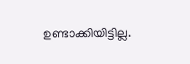ഉണ്ടാക്കിയിട്ടില്ല.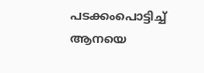പടക്കംപൊട്ടിച്ച് ആനയെ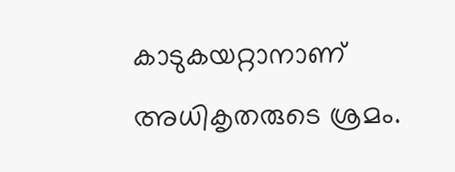കാടുകയറ്റാനാണ് അധികൃതരുടെ ശ്രമം.